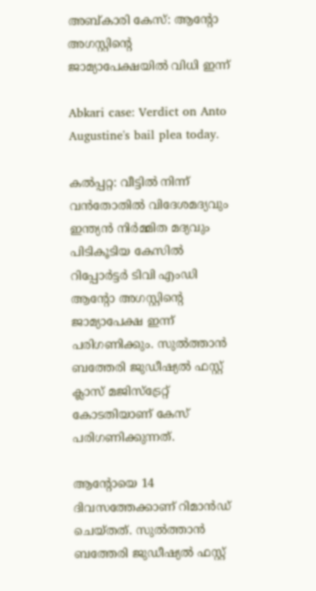അബ്കാരി കേസ്: ആന്റോ അഗസ്റ്റിന്റെ ജാമ്യാപേക്ഷയിൽ വിധി ഇന്ന്

Abkari case: Verdict on Anto Augustine's bail plea today.

കൽപ്പറ്റ: വീട്ടിൽ നിന്ന് വൻതോതിൽ വിദേശമദ്യവും ഇന്ത്യൻ നിർമ്മിത മദ്യവും പിടികൂടിയ കേസിൽ റിപ്പോർട്ടർ ടിവി എംഡി ആന്റോ അഗസ്റ്റിന്റെ ജാമ്യാപേക്ഷ ഇന്ന് പരിഗണിക്കും. സുൽത്താൻ ബത്തേരി ജുഡീഷ്യൽ ഫസ്റ്റ് ക്ലാസ് മജിസ്‌ട്രേറ്റ് കോടതിയാണ് കേസ് പരിഗണിക്കുന്നത്.

ആന്റോയെ 14 ദിവസത്തേക്കാണ് റിമാൻഡ് ചെയ്തത്. സുൽത്താൻ ബത്തേരി ജുഡീഷ്യൽ ഫസ്റ്റ്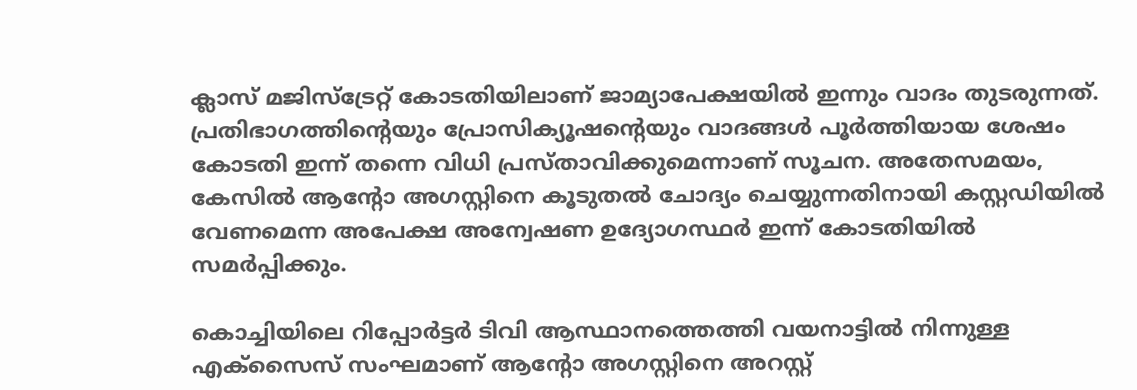ക്ലാസ് മജിസ്‌ട്രേറ്റ് കോടതിയിലാണ് ജാമ്യാപേക്ഷയിൽ ഇന്നും വാദം തുടരുന്നത്. പ്രതിഭാഗത്തിന്റെയും പ്രോസിക്യൂഷന്റെയും വാദങ്ങൾ പൂർത്തിയായ ശേഷം കോടതി ഇന്ന് തന്നെ വിധി പ്രസ്താവിക്കുമെന്നാണ് സൂചന. അതേസമയം, കേസിൽ ആന്റോ അഗസ്റ്റിനെ കൂടുതൽ ചോദ്യം ചെയ്യുന്നതിനായി കസ്റ്റഡിയിൽ വേണമെന്ന അപേക്ഷ അന്വേഷണ ഉദ്യോഗസ്ഥർ ഇന്ന് കോടതിയിൽ സമർപ്പിക്കും.

കൊച്ചിയിലെ റിപ്പോർട്ടർ ടിവി ആസ്ഥാനത്തെത്തി വയനാട്ടിൽ നിന്നുള്ള എക്സൈസ് സംഘമാണ് ആന്റോ അഗസ്റ്റിനെ അറസ്റ്റ്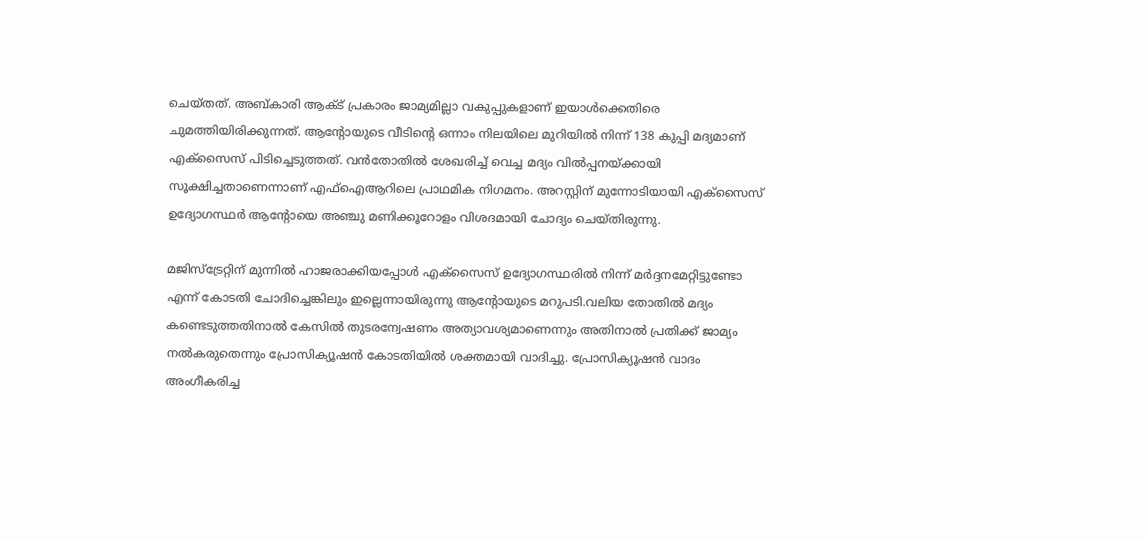ചെയ്തത്. അബ്കാരി ആക്ട് പ്രകാരം ജാമ്യമില്ലാ വകുപ്പുകളാണ് ഇയാൾക്കെതിരെ ചുമത്തിയിരിക്കുന്നത്. ആന്റോയുടെ വീടിന്റെ ഒന്നാം നിലയിലെ മുറിയിൽ നിന്ന് 138 കുപ്പി മദ്യമാണ് എക്സൈസ് പിടിച്ചെടുത്തത്. വൻതോതിൽ ശേഖരിച്ച് വെച്ച മദ്യം വിൽപ്പനയ്ക്കായി സൂക്ഷിച്ചതാണെന്നാണ് എഫ്ഐആറിലെ പ്രാഥമിക നിഗമനം. അറസ്റ്റിന് മുന്നോടിയായി എക്‌സൈസ് ഉദ്യോഗസ്ഥർ ആന്റോയെ അഞ്ചു മണിക്കൂറോളം വിശദമായി ചോദ്യം ചെയ്തിരുന്നു.

മജിസ്ട്രേറ്റിന് മുന്നിൽ ഹാജരാക്കിയപ്പോൾ എക്സൈസ് ഉദ്യോഗസ്ഥരിൽ നിന്ന് മർദ്ദനമേറ്റിട്ടുണ്ടോ എന്ന് കോടതി ചോദിച്ചെങ്കിലും ഇല്ലെന്നായിരുന്നു ആന്റോയുടെ മറുപടി.വലിയ തോതിൽ മദ്യം കണ്ടെടുത്തതിനാൽ കേസിൽ തുടരന്വേഷണം അത്യാവശ്യമാണെന്നും അതിനാൽ പ്രതിക്ക് ജാമ്യം നൽകരുതെന്നും പ്രോസിക്യൂഷൻ കോടതിയിൽ ശക്തമായി വാദിച്ചു. പ്രോസിക്യൂഷൻ വാദം അംഗീകരിച്ച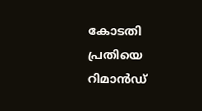കോടതി പ്രതിയെ റിമാൻഡ്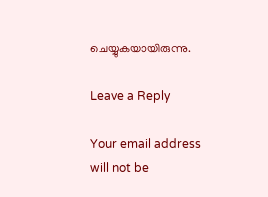ചെയ്യുകയായിരുന്നു.

Leave a Reply

Your email address will not be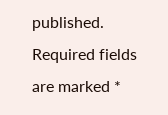published. Required fields are marked *